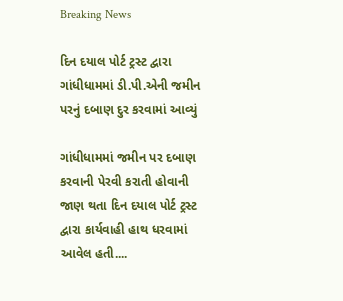Breaking News

દિન દયાલ પોર્ટ ટ્રસ્ટ દ્વારા ગાંધીધામમાં ડી.પી.એની જમીન પરનું દબાણ દુર કરવામાં આવ્યું

ગાંધીધામમાં જમીન પર દબાણ કરવાની પેરવી કરાતી હોવાની જાણ થતા દિન દયાલ પોર્ટ ટ્રસ્ટ દ્વારા કાર્યવાહી હાથ ધરવામાં આવેલ હતી....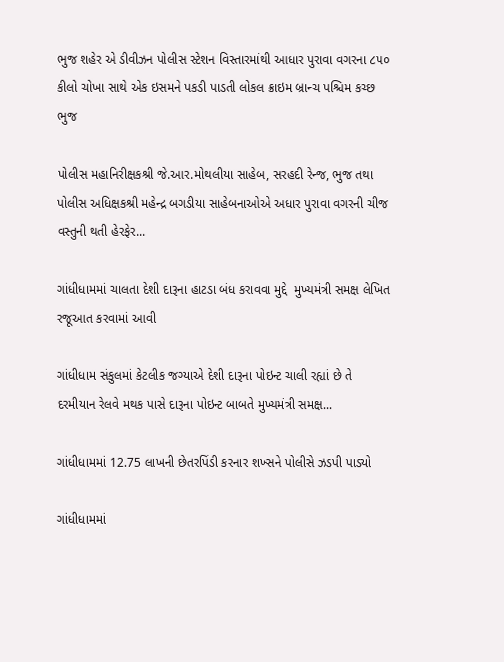ભુજ શહેર એ ડીવીઝન પોલીસ સ્ટેશન વિસ્તારમાંથી આધાર પુરાવા વગરના ૮૫૦ કીલો ચોખા સાથે એક ઇસમને પકડી પાડતી લોકલ ક્રાઇમ બ્રાન્ચ પશ્ચિમ કચ્છ ભુજ

પોલીસ મહાનિરીક્ષકશ્રી જે.આર.મોથલીયા સાહેબ, સરહદી રેન્જ, ભુજ તથા પોલીસ અધિક્ષકશ્રી મહેન્દ્ર બગડીયા સાહેબનાઓએ અધાર પુરાવા વગરની ચીજ વસ્તુની થતી હેરફેર...

ગાંધીધામમાં ચાલતા દેશી દારૂના હાટડા બંધ કરાવવા મુદ્દે  મુખ્યમંત્રી સમક્ષ લેખિત રજૂઆત કરવામાં આવી

ગાંધીધામ સંકુલમાં કેટલીક જગ્યાએ દેશી દારૂના પોઇન્ટ ચાલી રહ્યાં છે તે દરમીયાન રેલવે મથક પાસે દારૂના પોઇન્ટ બાબતે મુખ્યમંત્રી સમક્ષ...

ગાંધીધામમાં 12.75 લાખની છેતરપિંડી કરનાર શખ્સને પોલીસે ઝડપી પાડ્યો

ગાંધીધામમાં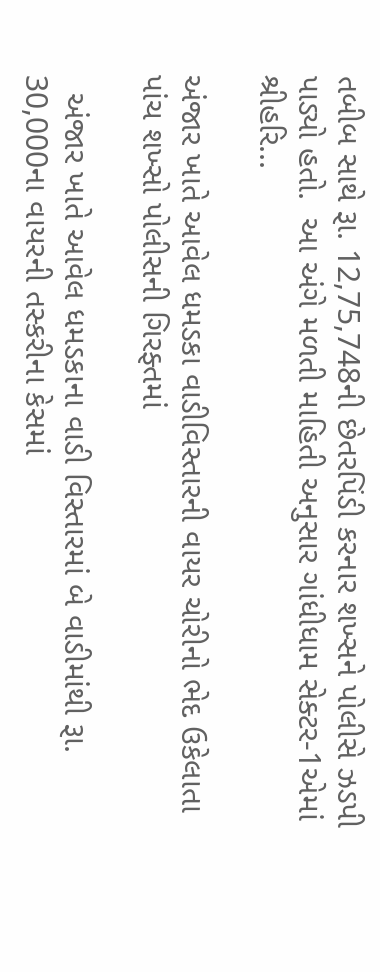તબીબ સાથે રૂા. 12,75,748ની છેતરપિંડી કરનાર શખ્સને પોલીસે ઝડપી પાડ્યો હતો.  આ અંગે મળતી માહિતી અનુસાર ગાંધીધામ સેક્ટર-1એમાં શ્રીહરિ...

અંજાર ખાતે આવેલ ધમડકા વાડીવિસ્તારની વાયર ચોરીનો ભેદ ઉકેલાતા પાંચ શખ્સો પોલીસની ગિરફ્તમાં

  અંજાર ખાતે આવેલ ધમડકાના વાડી વિસ્તારમાં બે વાડીમાંથી રૂા. 30,000ના વાયરની તસ્કરીના કેસમાં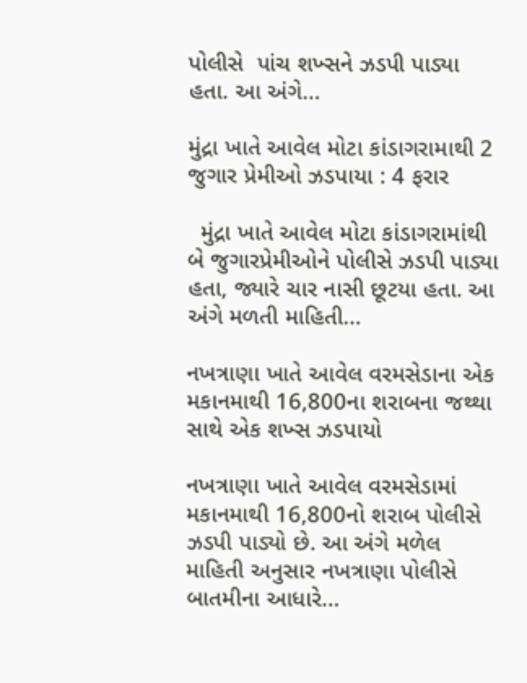પોલીસે  પાંચ શખ્સને ઝડપી પાડ્યા હતા. આ અંગે...

મુંદ્રા ખાતે આવેલ મોટા કાંડાગરામાથી 2 જુગાર પ્રેમીઓ ઝડપાયા : 4 ફરાર

  મુંદ્રા ખાતે આવેલ મોટા કાંડાગરામાંથી બે જુગારપ્રેમીઓને પોલીસે ઝડપી પાડ્યા હતા, જ્યારે ચાર નાસી છૂટયા હતા. આ અંગે મળતી માહિતી...

નખત્રાણા ખાતે આવેલ વરમસેડાના એક મકાનમાથી 16,800ના શરાબના જથ્થા સાથે એક શખ્સ ઝડપાયો

નખત્રાણા ખાતે આવેલ વરમસેડામાં મકાનમાથી 16,800નો શરાબ પોલીસે ઝડપી પાડ્યો છે. આ અંગે મળેલ માહિતી અનુસાર નખત્રાણા પોલીસે બાતમીના આધારે...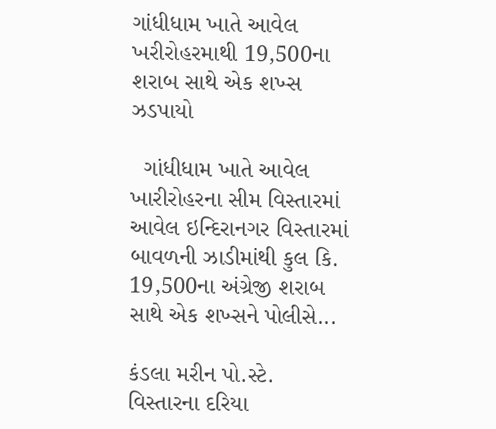ગાંધીધામ ખાતે આવેલ ખરીરોહરમાથી 19,500ના શરાબ સાથે એક શખ્સ ઝડપાયો

  ગાંધીધામ ખાતે આવેલ ખારીરોહરના સીમ વિસ્તારમાં આવેલ ઇન્દિરાનગર વિસ્તારમાં બાવળની ઝાડીમાંથી કુલ કિ. 19,500ના અંગ્રેજી શરાબ સાથે એક શખ્સને પોલીસે...

કંડલા મરીન પો.સ્ટે. વિસ્તારના દરિયા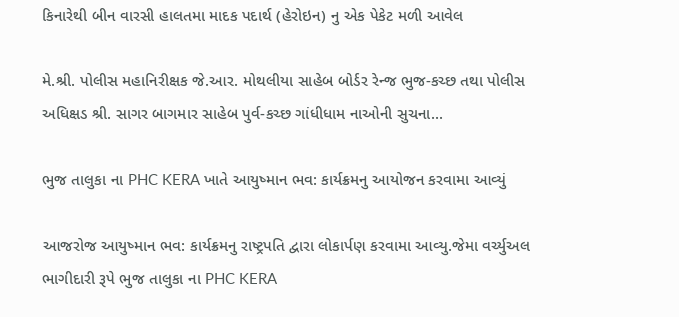કિનારેથી બીન વારસી હાલતમા માદક પદાર્થ (હેરોઇન) નુ એક પેકેટ મળી આવેલ

મે.શ્રી. પોલીસ મહાનિરીક્ષક જે.આર. મોથલીયા સાહેબ બોર્ડર રેન્જ ભુજ-કચ્છ તથા પોલીસ અધિક્ષડ શ્રી. સાગર બાગમાર સાહેબ પુર્વ-કચ્છ ગાંધીધામ નાઓની સુચના...

ભુજ તાલુકા ના PHC KERA ખાતે આયુષ્માન ભવ: કાર્યક્રમનુ આયોજન કરવામા આવ્યું

આજરોજ આયુષ્માન ભવ: કાર્યક્રમનુ રાષ્ટ્રપતિ દ્વારા લોકાર્પણ કરવામા આવ્યુ.જેમા વર્ચ્યુઅલ ભાગીદારી રૂપે ભુજ તાલુકા ના PHC KERA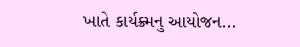ખાતે કાર્યક્ર્મનુ આયોજન...